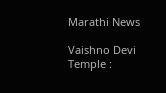Marathi News

Vaishno Devi Temple :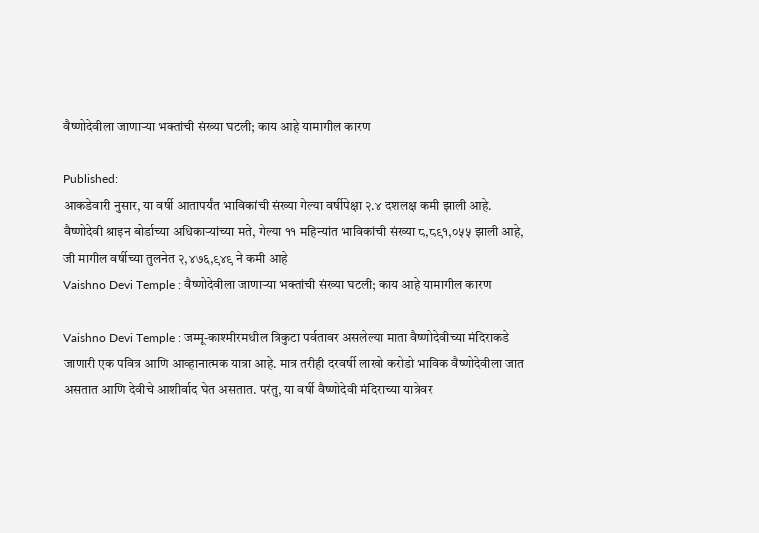वैष्णोदेवीला जाणाऱ्या भक्तांची संख्या घटली; काय आहे यामागील कारण

Published:
आकडेवारी नुसार, या वर्षी आतापर्यंत भाविकांची संख्या गेल्या वर्षीपेक्षा २.४ दशलक्ष कमी झाली आहे. वैष्णोदेवी श्राइन बोर्डाच्या अधिकाऱ्यांच्या मते, गेल्या ११ महिन्यांत भाविकांची संख्या ८,८९१,०५५ झाली आहे, जी मागील वर्षीच्या तुलनेत २,४७६,९४९ ने कमी आहे
Vaishno Devi Temple : वैष्णोदेवीला जाणाऱ्या भक्तांची संख्या घटली; काय आहे यामागील कारण

Vaishno Devi Temple : जम्मू-काश्मीरमधील त्रिकुटा पर्वतावर असलेल्या माता वैष्णोदेवीच्या मंदिराकडे जाणारी एक पवित्र आणि आव्हानात्मक यात्रा आहे. मात्र तरीही दरवर्षी लाखो करोडो भाविक वैष्णोदेवीला जात असतात आणि देवीचे आशीर्वाद घेत असतात. परंतु, या वर्षी वैष्णोदेवी मंदिराच्या यात्रेवर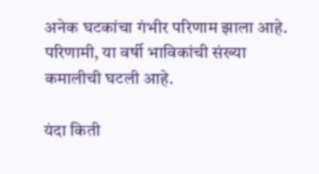अनेक घटकांचा गंभीर परिणाम झाला आहे. परिणामी, या वर्षी भाविकांची संख्या कमालीची घटली आहे.

यंदा किती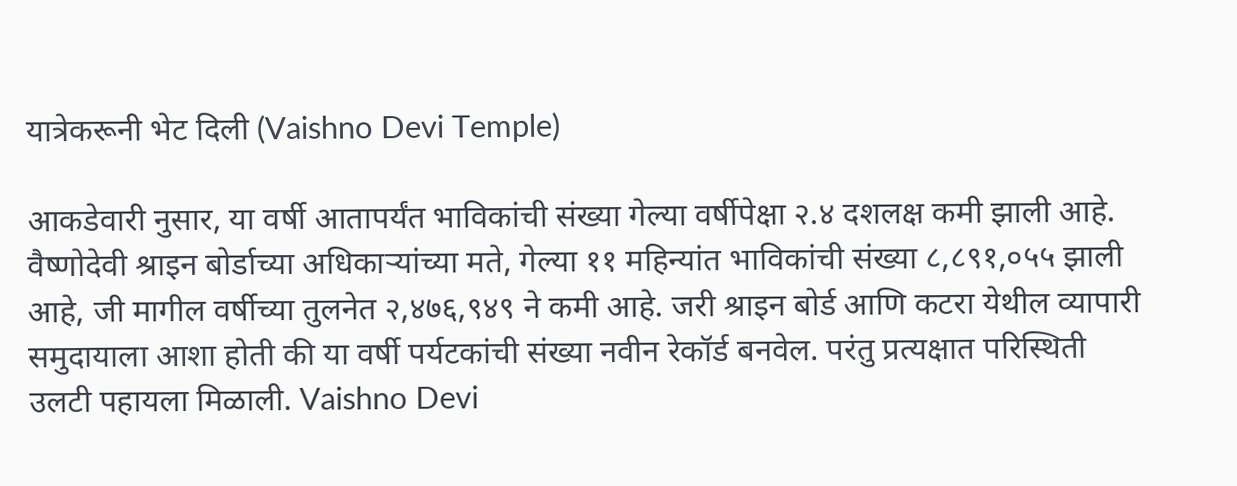यात्रेकरूनी भेट दिली (Vaishno Devi Temple)

आकडेवारी नुसार, या वर्षी आतापर्यंत भाविकांची संख्या गेल्या वर्षीपेक्षा २.४ दशलक्ष कमी झाली आहे. वैष्णोदेवी श्राइन बोर्डाच्या अधिकाऱ्यांच्या मते, गेल्या ११ महिन्यांत भाविकांची संख्या ८,८९१,०५५ झाली आहे, जी मागील वर्षीच्या तुलनेत २,४७६,९४९ ने कमी आहे. जरी श्राइन बोर्ड आणि कटरा येथील व्यापारी समुदायाला आशा होती की या वर्षी पर्यटकांची संख्या नवीन रेकॉर्ड बनवेल. परंतु प्रत्यक्षात परिस्थिती उलटी पहायला मिळाली. Vaishno Devi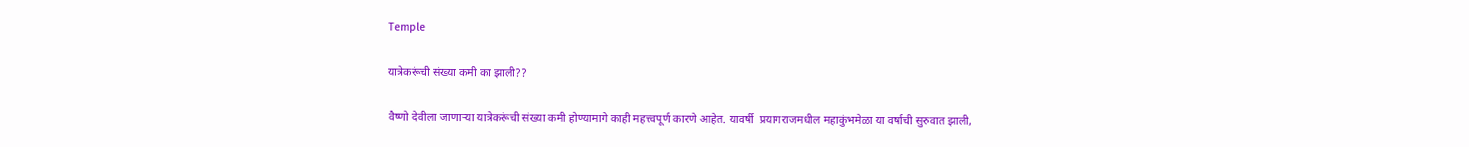Temple

यात्रेकरूंची संख्या कमी का झाली??

वैष्णो देवीला जाणाऱ्या यात्रेकरूंची संख्या कमी होण्यामागे काही महत्त्वपूर्ण कारणे आहेत. यावर्षी  प्रयागराजमधील महाकुंभमेळा या वर्षाची सुरुवात झाली,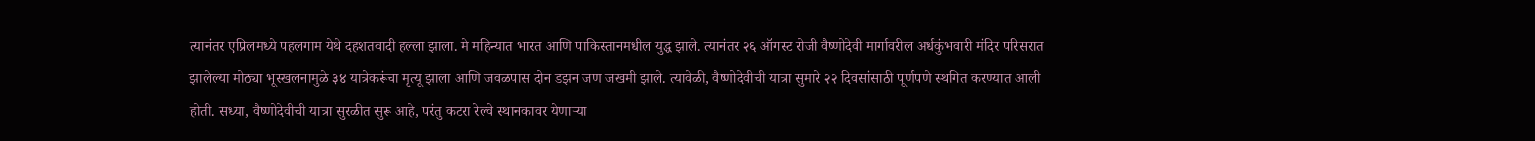त्यानंतर एप्रिलमध्ये पहलगाम येथे दहशतवादी हल्ला झाला. मे महिन्यात भारत आणि पाकिस्तानमधील युद्ध झाले. त्यानंतर २६ ऑगस्ट रोजी वैष्णोदेवी मार्गावरील अर्धकुंभवारी मंदिर परिसरात झालेल्या मोठ्या भूस्खलनामुळे ३४ यात्रेकरूंचा मृत्यू झाला आणि जवळपास दोन डझन जण जखमी झाले. त्यावेळी, वैष्णोदेवीची यात्रा सुमारे २२ दिवसांसाठी पूर्णपणे स्थगित करण्यात आली होती. सध्या, वैष्णोदेवीची यात्रा सुरळीत सुरू आहे, परंतु कटरा रेल्वे स्थानकावर येणाऱ्या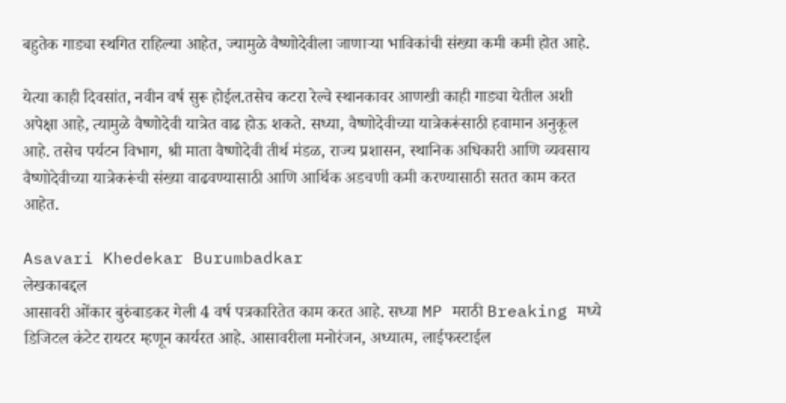बहुतेक गाड्या स्थगित राहिल्या आहेत, ज्यामुळे वैष्णोदेवीला जाणाऱ्या भाविकांची संख्या कमी कमी होत आहे.

येत्या काही दिवसांत, नवीन वर्ष सुरू होईल.तसेच कटरा रेल्वे स्थानकावर आणखी काही गाड्या येतील अशी अपेक्षा आहे, त्यामुळे वैष्णोदेवी यात्रेत वाढ होऊ शकते. सध्या, वैष्णोदेवीच्या यात्रेकरूंसाठी हवामान अनुकूल आहे. तसेच पर्यटन विभाग, श्री माता वैष्णोदेवी तीर्थ मंडळ, राज्य प्रशासन, स्थानिक अधिकारी आणि व्यवसाय वैष्णोदेवीच्या यात्रेकरूंची संख्या वाढवण्यासाठी आणि आर्थिक अडचणी कमी करण्यासाठी सतत काम करत आहेत.

Asavari Khedekar Burumbadkar
लेखकाबद्दल
आसावरी ओंकार बुरुंबाडकर गेली 4 वर्ष पत्रकारितेत काम करत आहे. सध्या MP मराठी Breaking मध्ये डिजिटल कंटेट रायटर म्हणून कार्यरत आहे. आसावरीला मनोरंजन, अध्यात्म, लाईफस्टाईल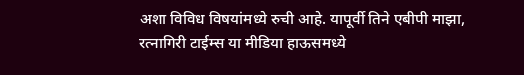अशा विविध विषयांमध्ये रुची आहे. यापूर्वी तिने एबीपी माझा, रत्नागिरी टाईम्स या मीडिया हाऊसमध्ये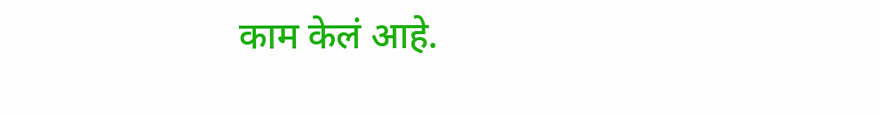काम केलं आहे.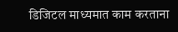डिजिटल माध्यमात काम करताना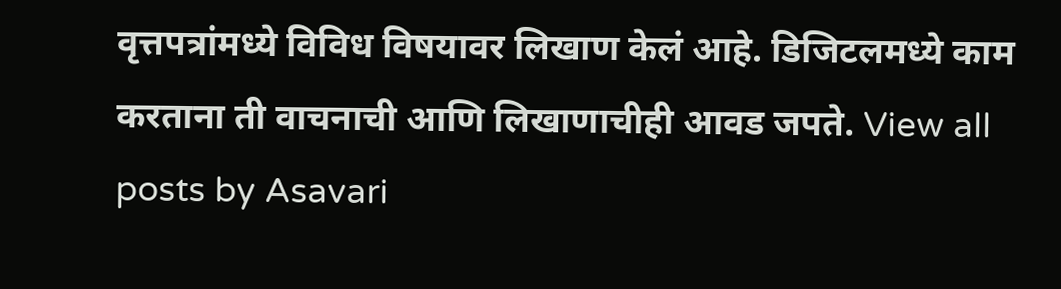वृत्तपत्रांमध्ये विविध विषयावर लिखाण केलं आहे. डिजिटलमध्ये काम करताना ती वाचनाची आणि लिखाणाचीही आवड जपते. View all posts by Asavari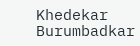Khedekar Burumbadkar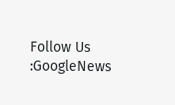Follow Us :GoogleNews